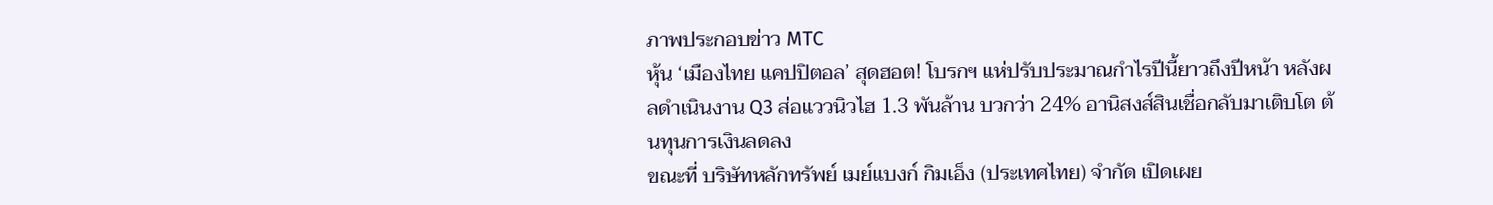ภาพประกอบข่าว MTC
หุ้น ‘เมืองไทย แคปปิตอล’ สุดฮอต! โบรกฯ แห่ปรับประมาณกำไรปีนี้ยาวถึงปีหน้า หลังผลดำเนินงาน Q3 ส่อแววนิวไฮ 1.3 พันล้าน บวกว่า 24% อานิสงส์สินเชื่อกลับมาเติบโต ต้นทุนการเงินลดลง
ขณะที่ บริษัทหลักทรัพย์ เมย์แบงก์ กิมเอ็ง (ประเทศไทย) จำกัด เปิดเผย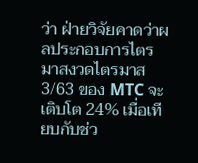ว่า ฝ่ายวิจัยคาดว่าผลประกอบการไตรมาสงวดไตรมาส 3/63 ของ MTC จะเติบโต 24% เมื่อเทียบกับช่ว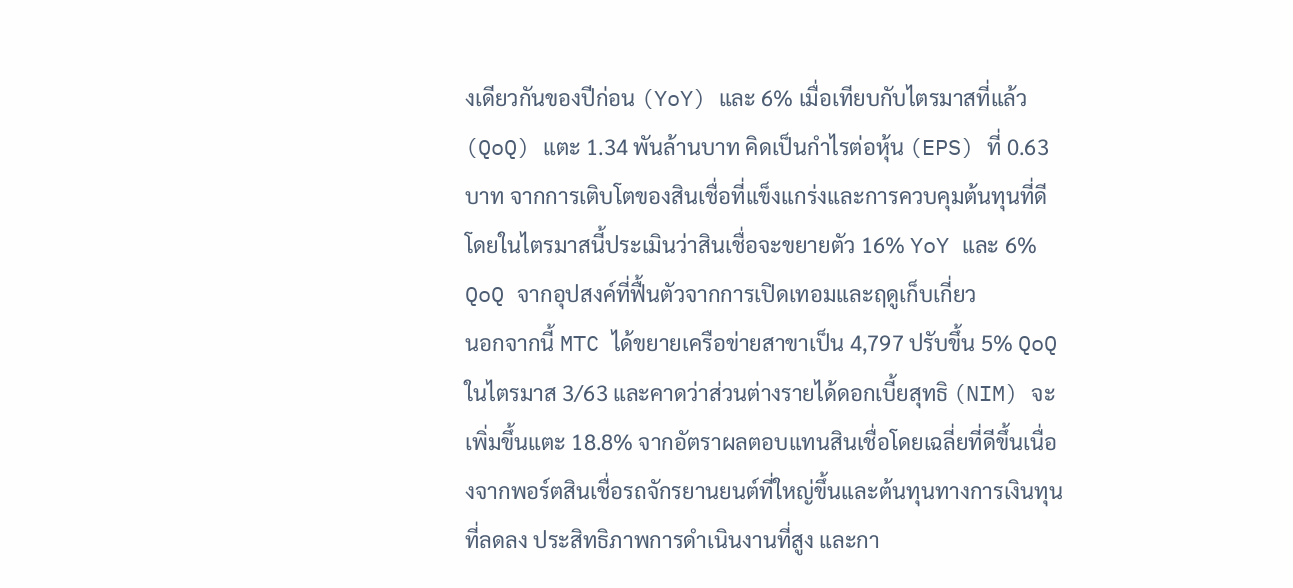งเดียวกันของปีก่อน (YoY) และ 6% เมื่อเทียบกับไตรมาสที่แล้ว (QoQ) แตะ 1.34 พันล้านบาท คิดเป็นกำไรต่อหุ้น (EPS) ที่ 0.63 บาท จากการเติบโตของสินเชื่อที่แข็งแกร่งและการควบคุมต้นทุนที่ดี โดยในไตรมาสนี้ประเมินว่าสินเชื่อจะขยายตัว 16% YoY และ 6% QoQ จากอุปสงค์ที่ฟื้นตัวจากการเปิดเทอมและฤดูเก็บเกี่ยว
นอกจากนี้ MTC ได้ขยายเครือข่ายสาขาเป็น 4,797 ปรับขึ้น 5% QoQ ในไตรมาส 3/63 และคาดว่าส่วนต่างรายได้ดอกเบี้ยสุทธิ (NIM) จะเพิ่มขึ้นแตะ 18.8% จากอัตราผลตอบแทนสินเชื่อโดยเฉลี่ยที่ดีขึ้นเนื่องจากพอร์ตสินเชื่อรถจักรยานยนต์ที่ใหญ่ขึ้นและต้นทุนทางการเงินทุนที่ลดลง ประสิทธิภาพการดำเนินงานที่สูง และกา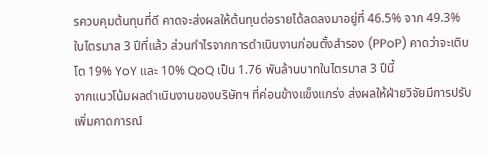รควบคุมต้นทุนที่ดี คาดจะส่งผลให้ต้นทุนต่อรายได้ลดลงมาอยู่ที่ 46.5% จาก 49.3% ในไตรมาส 3 ปีที่แล้ว ส่วนกำไรจากการดำเนินงานก่อนตั้งสำรอง (PPoP) คาดว่าจะเติบโต 19% YoY และ 10% QoQ เป็น 1.76 พันล้านบาทในไตรมาส 3 ปีนี้
จากแนวโน้มผลดำเนินงานของบริษัทฯ ที่ค่อนข้างแข็งแกร่ง ส่งผลให้ฝ่ายวิจัยมีการปรับเพิ่มคาดการณ์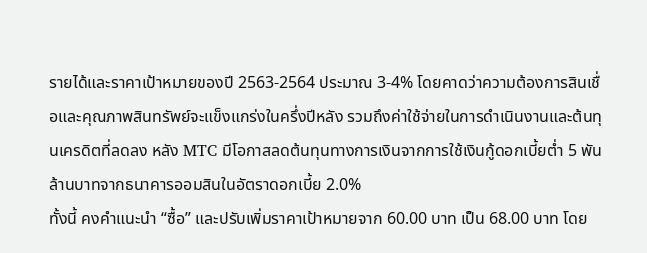รายได้และราคาเป้าหมายของปี 2563-2564 ประมาณ 3-4% โดยคาดว่าความต้องการสินเชื่อและคุณภาพสินทรัพย์จะแข็งแกร่งในครึ่งปีหลัง รวมถึงค่าใช้จ่ายในการดำเนินงานและต้นทุนเครดิตที่ลดลง หลัง MTC มีโอกาสลดต้นทุนทางการเงินจากการใช้เงินกู้ดอกเบี้ยต่ำ 5 พันล้านบาทจากธนาคารออมสินในอัตราดอกเบี้ย 2.0%
ทั้งนี้ คงคำแนะนำ “ซื้อ” และปรับเพิ่มราคาเป้าหมายจาก 60.00 บาท เป็น 68.00 บาท โดย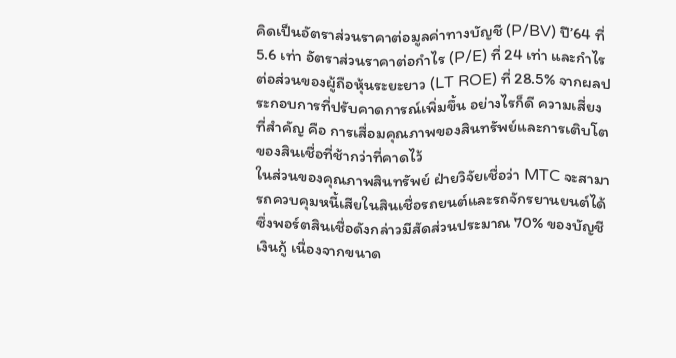คิดเป็นอัตราส่วนราคาต่อมูลค่าทางบัญชี (P/BV) ปี’64 ที่ 5.6 เท่า อัตราส่วนราคาต่อกำไร (P/E) ที่ 24 เท่า และกำไรต่อส่วนของผู้ถือหุ้นระยะยาว (LT ROE) ที่ 28.5% จากผลประกอบการที่ปรับคาดการณ์เพิ่มขึ้น อย่างไรก็ดี ความเสี่ยงที่สำคัญ คือ การเสื่อมคุณภาพของสินทรัพย์และการเติบโตของสินเชื่อที่ช้ากว่าที่คาดไว้
ในส่วนของคุณภาพสินทรัพย์ ฝ่ายวิจัยเชื่อว่า MTC จะสามารถควบคุมหนี้เสียในสินเชื่อรถยนต์และรถจักรยานยนต์ได้ ซึ่งพอร์ตสินเชื่อดังกล่าวมีสัดส่วนประมาณ 70% ของบัญชีเงินกู้ เนื่องจากขนาด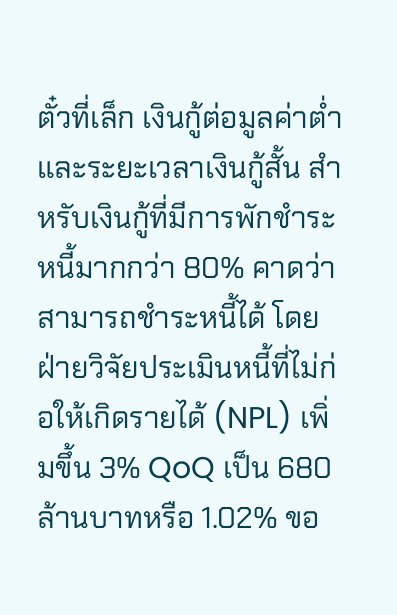ตั๋วที่เล็ก เงินกู้ต่อมูลค่าต่ำ และระยะเวลาเงินกู้สั้น สำหรับเงินกู้ที่มีการพักชำระหนี้มากกว่า 80% คาดว่าสามารถชำระหนี้ได้ โดยฝ่ายวิจัยประเมินหนี้ที่ไม่ก่อให้เกิดรายได้ (NPL) เพิ่มขึ้น 3% QoQ เป็น 680 ล้านบาทหรือ 1.02% ขอ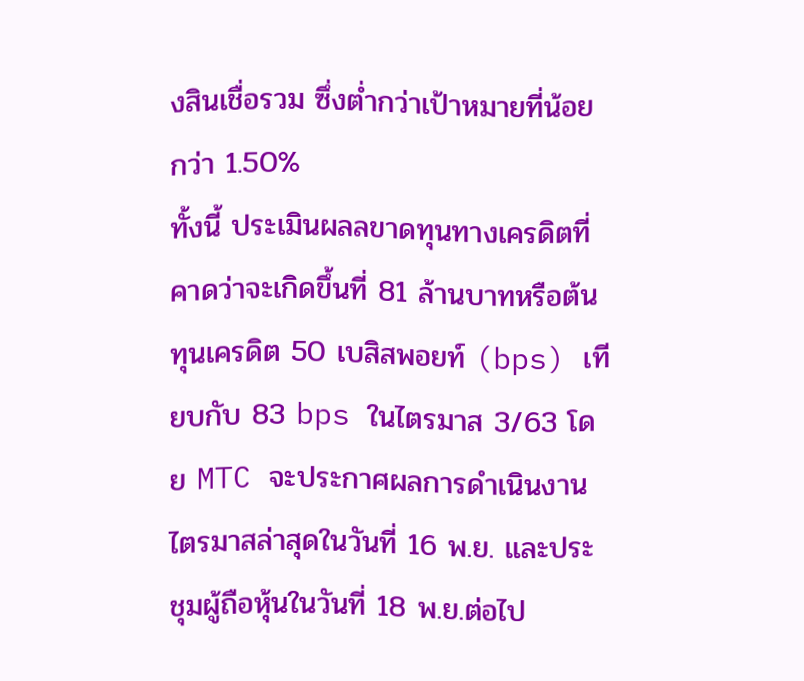งสินเชื่อรวม ซึ่งต่ำกว่าเป้าหมายที่น้อยกว่า 1.50%
ทั้งนี้ ประเมินผลลขาดทุนทางเครดิตที่คาดว่าจะเกิดขึ้นที่ 81 ล้านบาทหรือต้นทุนเครดิต 50 เบสิสพอยท์ (bps) เทียบกับ 83 bps ในไตรมาส 3/63 โดย MTC จะประกาศผลการดำเนินงานไตรมาสล่าสุดในวันที่ 16 พ.ย. และประชุมผู้ถือหุ้นในวันที่ 18 พ.ย.ต่อไป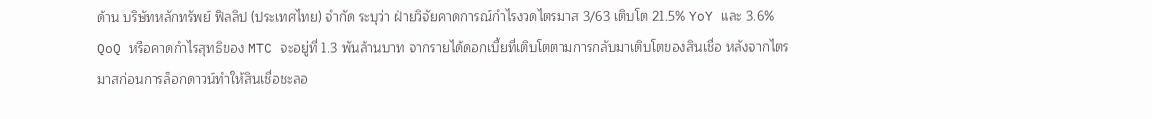ด้าน บริษัทหลักทรัพย์ ฟิลลิป (ประเทศไทย) จำกัด ระบุว่า ฝ่ายวิจัยคาดการณ์กำไรงวดไตรมาส 3/63 เติบโต 21.5% YoY และ 3.6% QoQ หรือคาดกำไรสุทธิของ MTC จะอยู่ที่ 1.3 พันล้านบาท จากรายได้ดอกเบี้ยที่เติบโตตามการกลับมาเติบโตของสินเชื่อ หลังจากไตรมาสก่อนการล็อกดาวน์ทำให้สินเชื่อชะลอ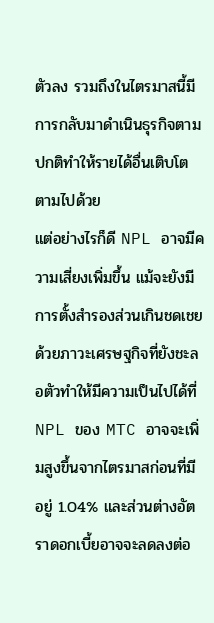ตัวลง รวมถึงในไตรมาสนี้มีการกลับมาดำเนินธุรกิจตามปกติทำให้รายได้อื่นเติบโตตามไปด้วย
แต่อย่างไรก็ดี NPL อาจมีความเสี่ยงเพิ่มขึ้น แม้จะยังมีการตั้งสำรองส่วนเกินชดเชย ด้วยภาวะเศรษฐกิจที่ยังชะลอตัวทำให้มีความเป็นไปได้ที่ NPL ของ MTC อาจจะเพิ่มสูงขึ้นจากไตรมาสก่อนที่มีอยู่ 1.04% และส่วนต่างอัตราดอกเบี้ยอาจจะลดลงต่อ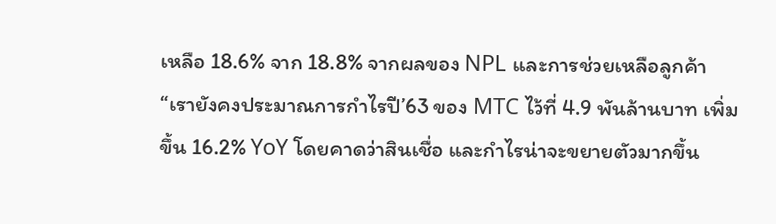เหลือ 18.6% จาก 18.8% จากผลของ NPL และการช่วยเหลือลูกค้า
“เรายังคงประมาณการกำไรปี’63 ของ MTC ไว้ที่ 4.9 พันล้านบาท เพิ่มขึ้น 16.2% YoY โดยคาดว่าสินเชื่อ และกำไรน่าจะขยายตัวมากขึ้น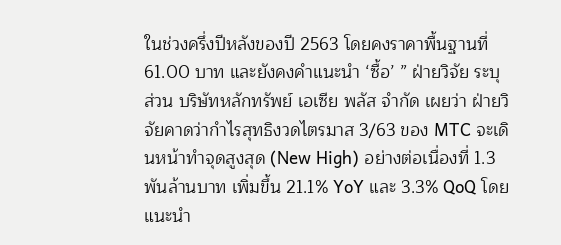ในช่วงครึ่งปีหลังของปี 2563 โดยคงราคาพื้นฐานที่ 61.00 บาท และยังคงคำแนะนำ ‘ซื้อ’ ” ฝ่ายวิจัย ระบุ
ส่วน บริษัทหลักทรัพย์ เอเซีย พลัส จำกัด เผยว่า ฝ่ายวิจัยคาดว่ากำไรสุทธิงวดไตรมาส 3/63 ของ MTC จะเดินหน้าทำจุดสูงสุด (New High) อย่างต่อเนื่องที่ 1.3 พันล้านบาท เพิ่มขึ้น 21.1% YoY และ 3.3% QoQ โดยแนะนำ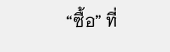“ซื้อ” ที่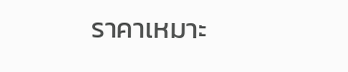ราคาเหมาะ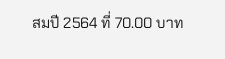สมปี 2564 ที่ 70.00 บาท